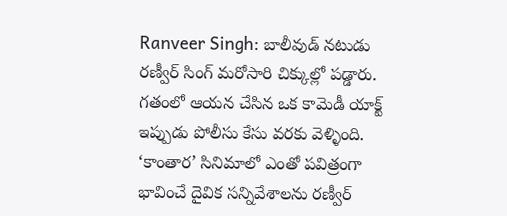Ranveer Singh: బాలీవుడ్ నటుడు రణ్వీర్ సింగ్ మరోసారి చిక్కుల్లో పడ్డారు. గతంలో ఆయన చేసిన ఒక కామెడీ యాక్ట్ ఇప్పుడు పోలీసు కేసు వరకు వెళ్ళింది. ‘కాంతార’ సినిమాలో ఎంతో పవిత్రంగా భావించే దైవిక సన్నివేశాలను రణ్వీర్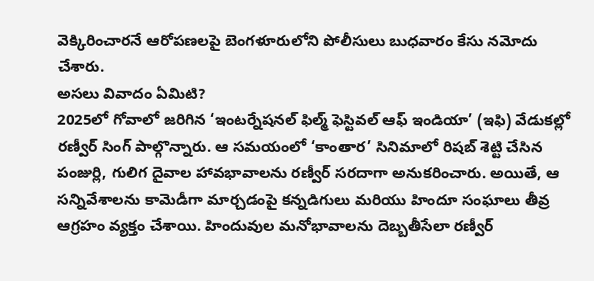వెక్కిరించారనే ఆరోపణలపై బెంగళూరులోని పోలీసులు బుధవారం కేసు నమోదు చేశారు.
అసలు వివాదం ఏమిటి?
2025లో గోవాలో జరిగిన ‘ఇంటర్నేషనల్ ఫిల్మ్ ఫెస్టివల్ ఆఫ్ ఇండియా’ (ఇఫి) వేడుకల్లో రణ్వీర్ సింగ్ పాల్గొన్నారు. ఆ సమయంలో ‘కాంతార’ సినిమాలో రిషబ్ శెట్టి చేసిన పంజుర్లి, గులిగ దైవాల హావభావాలను రణ్వీర్ సరదాగా అనుకరించారు. అయితే, ఆ సన్నివేశాలను కామెడీగా మార్చడంపై కన్నడిగులు మరియు హిందూ సంఘాలు తీవ్ర ఆగ్రహం వ్యక్తం చేశాయి. హిందువుల మనోభావాలను దెబ్బతీసేలా రణ్వీర్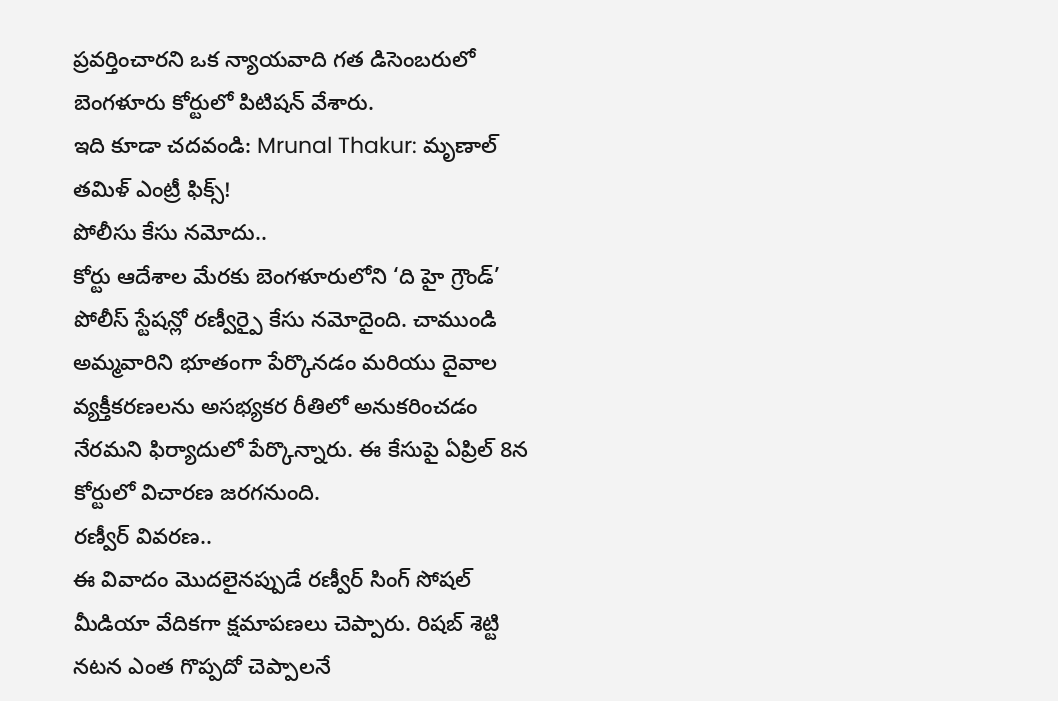ప్రవర్తించారని ఒక న్యాయవాది గత డిసెంబరులో బెంగళూరు కోర్టులో పిటిషన్ వేశారు.
ఇది కూడా చదవండి: Mrunal Thakur: మృణాల్ తమిళ్ ఎంట్రీ ఫిక్స్!
పోలీసు కేసు నమోదు..
కోర్టు ఆదేశాల మేరకు బెంగళూరులోని ‘ది హై గ్రౌండ్’ పోలీస్ స్టేషన్లో రణ్వీర్పై కేసు నమోదైంది. చాముండి అమ్మవారిని భూతంగా పేర్కొనడం మరియు దైవాల వ్యక్తీకరణలను అసభ్యకర రీతిలో అనుకరించడం నేరమని ఫిర్యాదులో పేర్కొన్నారు. ఈ కేసుపై ఏప్రిల్ 8న కోర్టులో విచారణ జరగనుంది.
రణ్వీర్ వివరణ..
ఈ వివాదం మొదలైనప్పుడే రణ్వీర్ సింగ్ సోషల్ మీడియా వేదికగా క్షమాపణలు చెప్పారు. రిషబ్ శెట్టి నటన ఎంత గొప్పదో చెప్పాలనే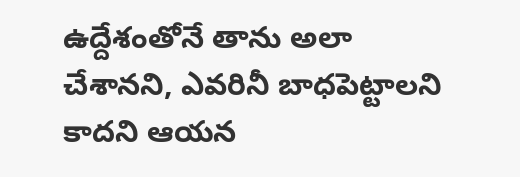ఉద్దేశంతోనే తాను అలా చేశానని, ఎవరినీ బాధపెట్టాలని కాదని ఆయన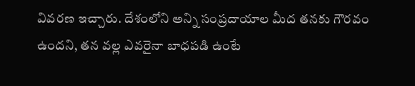వివరణ ఇచ్చారు. దేశంలోని అన్ని సంప్రదాయాల మీద తనకు గౌరవం ఉందని, తన వల్ల ఎవరైనా బాధపడి ఉంటే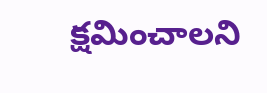క్షమించాలని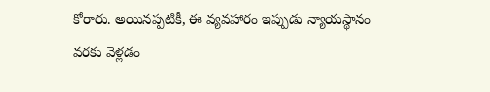కోరారు. అయినప్పటికీ, ఈ వ్యవహారం ఇప్పుడు న్యాయస్థానం వరకు వెళ్లడం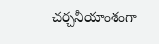చర్చనీయాంశంగా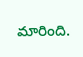మారింది.